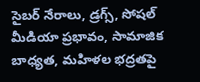సైబర్ నేరాలు, డ్రగ్స్, సోషల్ మీడియా ప్రభావం, సామాజిక బాధ్యత, మహిళల భద్రతపై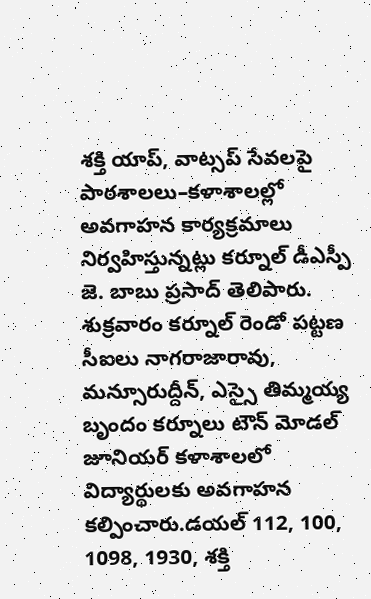శక్తి యాప్, వాట్సప్ సేవలపై పాఠశాలలు–కళాశాలల్లో అవగాహన కార్యక్రమాలు నిర్వహిస్తున్నట్లు కర్నూల్ డీఎస్పీ జె. బాబు ప్రసాద్ తెలిపారు. శుక్రవారం కర్నూల్ రెండో పట్టణ సీఐలు నాగరాజారావు, మన్సూరుద్దీన్, ఎస్సై తిమ్మయ్య బృందం కర్నూలు టౌన్ మోడల్ జూనియర్ కళాశాలలో విద్యార్థులకు అవగాహన కల్పించారు.డయల్ 112, 100, 1098, 1930, శక్తి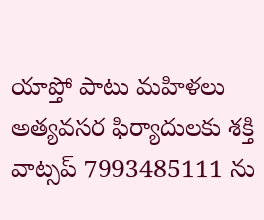యాప్తో పాటు మహిళలు అత్యవసర ఫిర్యాదులకు శక్తి వాట్సప్ 7993485111 ను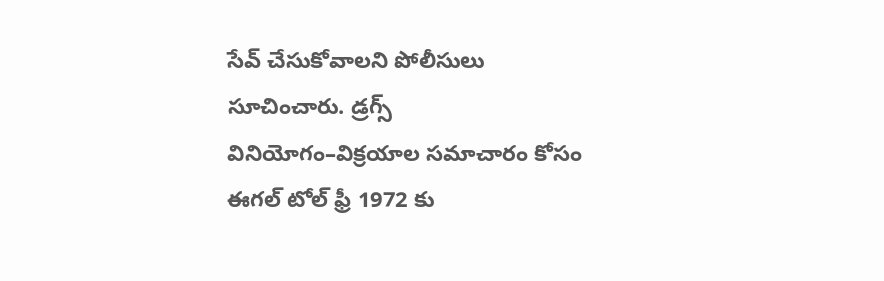సేవ్ చేసుకోవాలని పోలీసులు సూచించారు. డ్రగ్స్ వినియోగం–విక్రయాల సమాచారం కోసం ఈగల్ టోల్ ఫ్రీ 1972 కు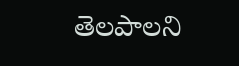తెలపాలని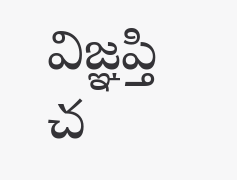విజ్ఞప్తి చ